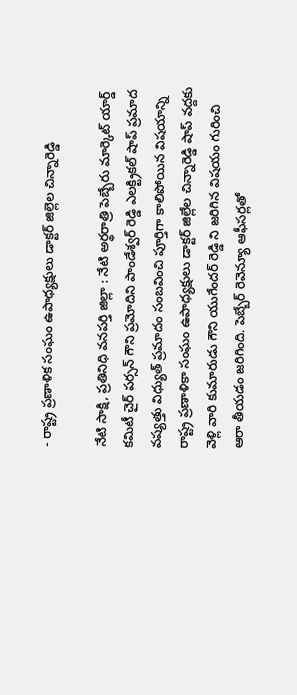- రాష్ట్ర ప్రణాళిక సంఘం ఉపాధ్యక్షులు డాక్టర్ జిల్లెల చిన్నారెడ్డి

నేటి సాక్షి, ప్రతినిధి వనపర్తి జిల్లా : నేటి అర్థరాత్రి పెబ్బేరు మార్కెట్ యార్డ్ కమిటీ చైర్ పర్సన్ గౌని ప్రమోదిని పాండేశ్వర్ రెడ్డి ఎలక్ట్రికల్ షాప్ ప్రమాద వష్యత్తు విధ్యుత్ ప్రమాదం సంబవించి పూర్తిగా కాలిపోయిన విషయాన్ని రాష్ట్ర ప్రణాళికా సంఘం ఉపాధ్యక్షులు డాక్టర్ జిల్లేల చిన్నారెడ్డి షాప్ వద్దకు వెళ్లి వారి కుమారుడు గౌని యుగేందర్ రెడ్డి ని జరిగిన విషయం గురించి ఆరా తీయడం జరిగింది. పెబ్బేర్ రెవెన్యూ ఆఫీసర్లతో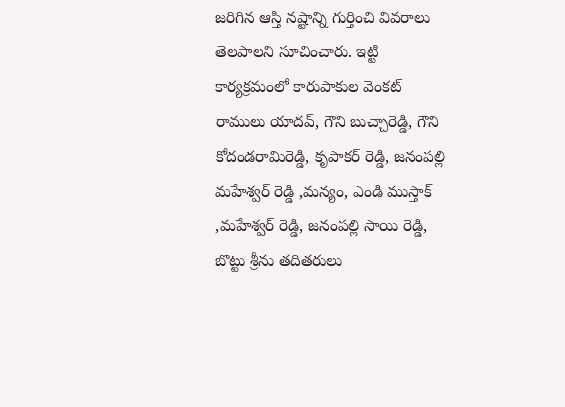జరిగిన ఆస్తి నష్టాన్ని గుర్తించి వివరాలు తెలపాలని సూచించారు. ఇట్టి కార్యక్రమంలో కారుపాకుల వెంకట్ రాములు యాదవ్, గౌని బుచ్చారెడ్డి, గౌని కోదండరామిరెడ్డి, కృపాకర్ రెడ్డి, జనంపల్లి మహేశ్వర్ రెడ్డి ,మన్యం, ఎండి ముస్తాక్ ,మహేశ్వర్ రెడ్డి, జనంపల్లి సాయి రెడ్డి, బొట్టు శ్రీను తదితరులు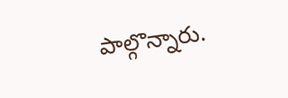పాల్గొన్నారు.